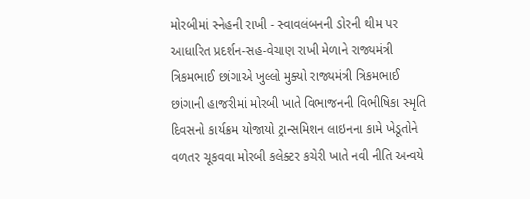મોરબીમાં સ્નેહની રાખી - સ્વાવલંબનની ડોરની થીમ પર આધારિત પ્રદર્શન-સહ-વેચાણ રાખી મેળાને રાજ્યમંત્રી ત્રિકમભાઈ છાંગાએ ખુલ્લો મુક્યો રાજ્યમંત્રી ત્રિકમભાઈ છાંગાની હાજરીમાં મોરબી ખાતે વિભાજનની વિભીષિકા સ્મૃતિ દિવસનો કાર્યક્રમ યોજાયો ટ્રાન્સમિશન લાઇનના કામે ખેડૂતોને વળતર ચૂકવવા મોરબી કલેક્ટર કચેરી ખાતે નવી નીતિ અન્વયે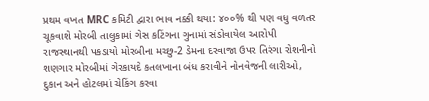પ્રથમ વખત MRC કમિટી દ્વારા ભાવ નક્કી થયા: ૪૦૦% થી પણ વધુ વળતર ચૂકવાશે મોરબી તાલુકામાં ગેસ કટિંગના ગુનામાં સંડોવાયેલ આરોપી રાજસ્થાનથી પકડાયો મોરબીના મચ્છુ-2 ડેમના દરવાજા ઉપર તિરંગા રોશનીનો શણગાર મોરબીમાં ગેરકાયદે કતલખાના બંધ કરાવીને નોનવેજની લારીઓ, દુકાન અને હોટલમાં ચેકિંગ કરવા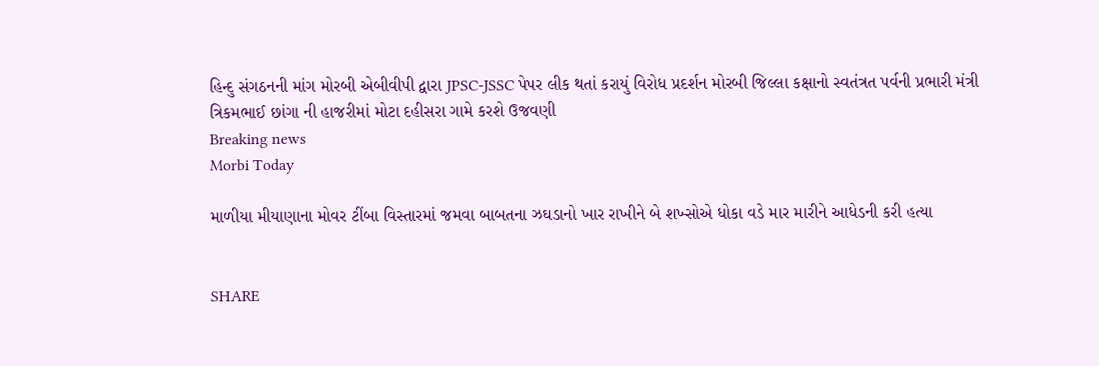હિન્દુ સંગઠનની માંગ મોરબી એબીવીપી દ્વારા JPSC-JSSC પેપર લીક થતાં કરાયું વિરોધ પ્રદર્શન મોરબી જિલ્લા કક્ષાનો સ્વતંત્રત પર્વની પ્રભારી મંત્રી ત્રિકમભાઈ છાંગા ની હાજરીમાં મોટા દહીસરા ગામે કરશે ઉજવણી
Breaking news
Morbi Today

માળીયા મીયાણાના મોવર ટીંબા વિસ્તારમાં જમવા બાબતના ઝઘડાનો ખાર રાખીને બે શખ્સોએ ધોકા વડે માર મારીને આધેડની કરી હત્યા


SHARE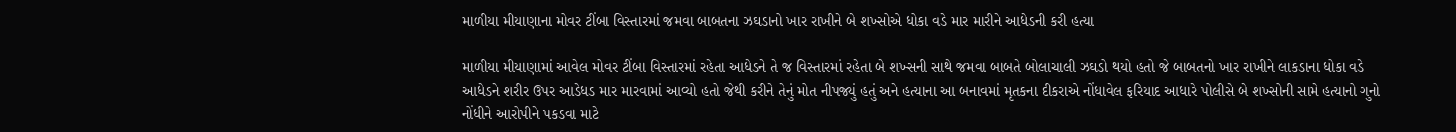માળીયા મીયાણાના મોવર ટીંબા વિસ્તારમાં જમવા બાબતના ઝઘડાનો ખાર રાખીને બે શખ્સોએ ધોકા વડે માર મારીને આધેડની કરી હત્યા

માળીયા મીયાણામાં આવેલ મોવર ટીંબા વિસ્તારમાં રહેતા આધેડને તે જ વિસ્તારમાં રહેતા બે શખ્સની સાથે જમવા બાબતે બોલાચાલી ઝઘડો થયો હતો જે બાબતનો ખાર રાખીને લાકડાના ધોકા વડે આધેડને શરીર ઉપર આડેધડ માર મારવામાં આવ્યો હતો જેથી કરીને તેનું મોત નીપજ્યું હતું અને હત્યાના આ બનાવમાં મૃતકના દીકરાએ નોંધાવેલ ફરિયાદ આધારે પોલીસે બે શખ્સોની સામે હત્યાનો ગુનો નોંધીને આરોપીને પકડવા માટે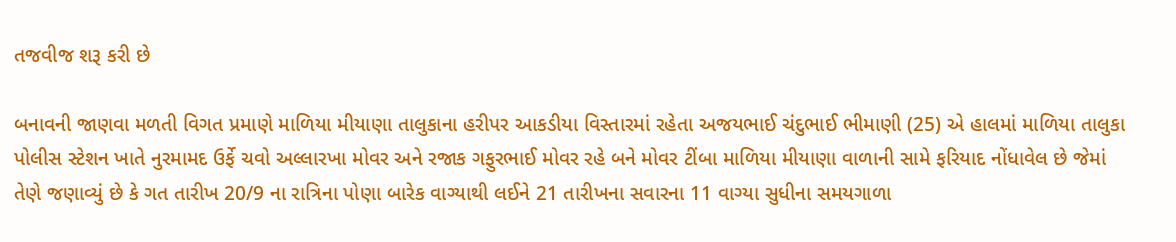તજવીજ શરૂ કરી છે

બનાવની જાણવા મળતી વિગત પ્રમાણે માળિયા મીયાણા તાલુકાના હરીપર આકડીયા વિસ્તારમાં રહેતા અજયભાઈ ચંદુભાઈ ભીમાણી (25) એ હાલમાં માળિયા તાલુકા પોલીસ સ્ટેશન ખાતે નુરમામદ ઉર્ફે ચવો અલ્લારખા મોવર અને રજાક ગફુરભાઈ મોવર રહે બને મોવર ટીંબા માળિયા મીયાણા વાળાની સામે ફરિયાદ નોંધાવેલ છે જેમાં તેણે જણાવ્યું છે કે ગત તારીખ 20/9 ના રાત્રિના પોણા બારેક વાગ્યાથી લઈને 21 તારીખના સવારના 11 વાગ્યા સુધીના સમયગાળા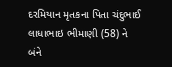દરમિયાન મૃતકના પિતા ચંદુભાઈ લાધાભાઇ ભીમાણી (58) ને બંને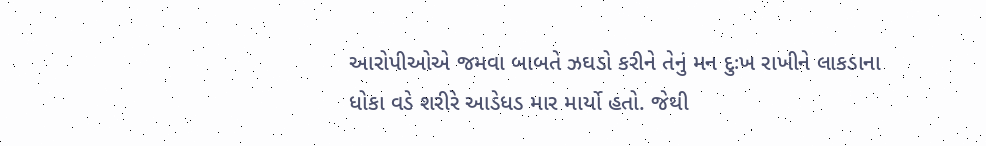આરોપીઓએ જમવા બાબતે ઝઘડો કરીને તેનું મન દુઃખ રાખીને લાકડાના ધોકા વડે શરીરે આડેધડ માર માર્યો હતો. જેથી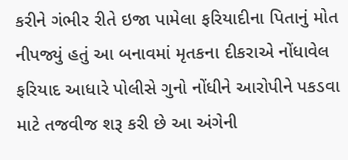કરીને ગંભીર રીતે ઇજા પામેલા ફરિયાદીના પિતાનું મોત નીપજ્યું હતું આ બનાવમાં મૃતકના દીકરાએ નોંધાવેલ ફરિયાદ આધારે પોલીસે ગુનો નોંધીને આરોપીને પકડવા માટે તજવીજ શરૂ કરી છે આ અંગેની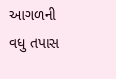આગળની વધુ તપાસ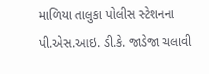માળિયા તાલુકા પોલીસ સ્ટેશનના પી.એસ.આઇ. ડી.કે. જાડેજા ચલાવી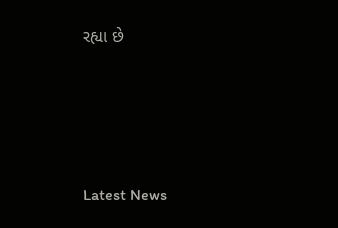રહ્યા છે






Latest News